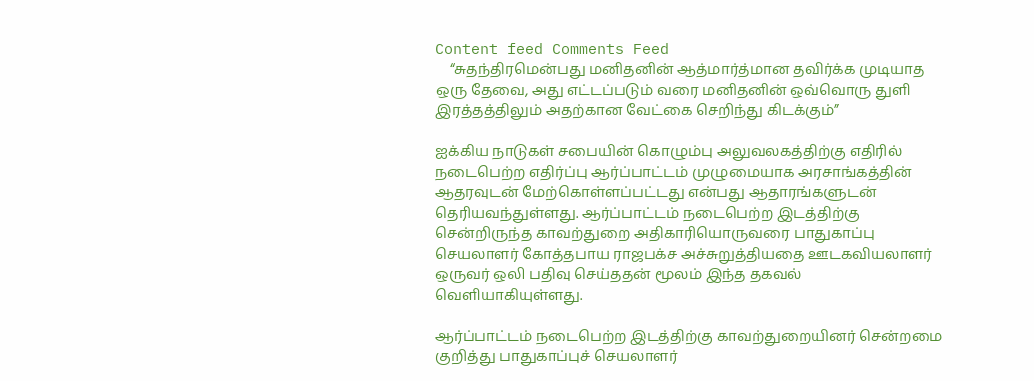Content feed Comments Feed
    “சுதந்திரமென்பது மனிதனின் ஆத்மார்த்மான தவிர்க்க முடியாத ஒரு தேவை, அது எட்டப்படும் வரை மனிதனின் ஒவ்வொரு துளி இரத்தத்திலும் அதற்கான வேட்கை செறிந்து கிடக்கும்”

ஐக்கிய நாடுகள் சபையின் கொழும்பு அலுவலகத்திற்கு எதிரில் நடைபெற்ற எதிர்ப்பு ஆர்ப்பாட்டம் முழுமையாக அரசாங்கத்தின் ஆதரவுடன் மேற்கொள்ளப்பட்டது என்பது ஆதாரங்களுடன் தெரியவந்துள்ளது. ஆர்ப்பாட்டம் நடைபெற்ற இடத்திற்கு சென்றிருந்த காவற்துறை அதிகாரியொருவரை பாதுகாப்பு செயலாளர் கோத்தபாய ராஜபக்ச அச்சுறுத்தியதை ஊடகவியலாளர் ஒருவர் ஒலி பதிவு செய்ததன் மூலம் இந்த தகவல் வெளியாகியுள்ளது.

ஆர்ப்பாட்டம் நடைபெற்ற இடத்திற்கு காவற்துறையினர் சென்றமை குறித்து பாதுகாப்புச் செயலாளர்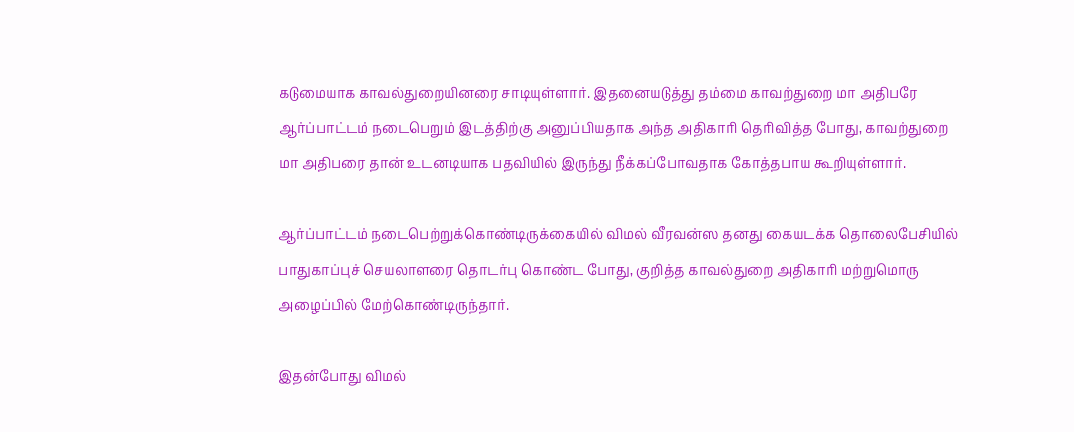கடுமையாக காவல்துறையினரை சாடியுள்ளார். இதனையடுத்து தம்மை காவற்துறை மா அதிபரே ஆர்ப்பாட்டம் நடைபெறும் இடத்திற்கு அனுப்பியதாக அந்த அதிகாரி தெரிவித்த போது, காவற்துறை மா அதிபரை தான் உடனடியாக பதவியில் இருந்து நீக்கப்போவதாக கோத்தபாய கூறியுள்ளார்.

ஆர்ப்பாட்டம் நடைபெற்றுக்கொண்டிருக்கையில் விமல் வீரவன்ஸ தனது கையடக்க தொலைபேசியில் பாதுகாப்புச் செயலாளரை தொடர்பு கொண்ட போது, குறித்த காவல்துறை அதிகாரி மற்றுமொரு அழைப்பில் மேற்கொண்டிருந்தார்.

இதன்போது விமல்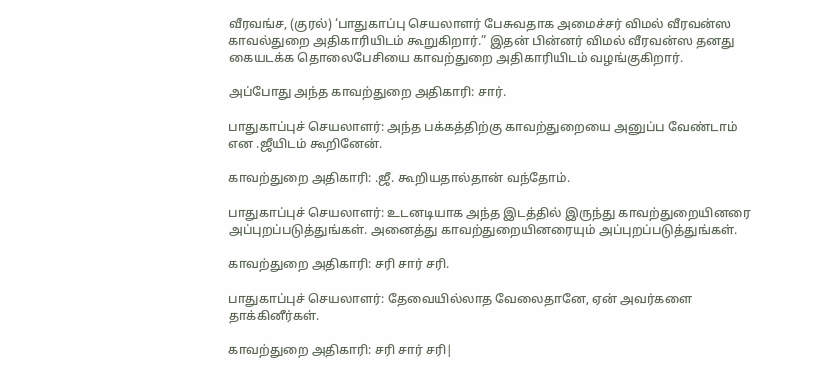வீரவங்ச, (குரல்) ‘பாதுகாப்பு செயலாளர் பேசுவதாக அமைச்சர் விமல் வீரவன்ஸ காவல்துறை அதிகாரியிடம் கூறுகிறார்.” இதன் பின்னர் விமல் வீரவன்ஸ தனது கையடக்க தொலைபேசியை காவற்துறை அதிகாரியிடம் வழங்குகிறார்.

அப்போது அந்த காவற்துறை அதிகாரி: சார்.

பாதுகாப்புச் செயலாளர்: அந்த பக்கத்திற்கு காவற்துறையை அனுப்ப வேண்டாம் என .ஜீயிடம் கூறினேன்.

காவற்துறை அதிகாரி: .ஜீ. கூறியதால்தான் வந்தோம்.

பாதுகாப்புச் செயலாளர்: உடனடியாக அந்த இடத்தில் இருந்து காவற்துறையினரை அப்புறப்படுத்துங்கள். அனைத்து காவற்துறையினரையும் அப்புறப்படுத்துங்கள்.

காவற்துறை அதிகாரி: சரி சார் சரி.

பாதுகாப்புச் செயலாளர்: தேவையில்லாத வேலைதானே, ஏன் அவர்களை தாக்கினீர்கள்.

காவற்துறை அதிகாரி: சரி சார் சரி|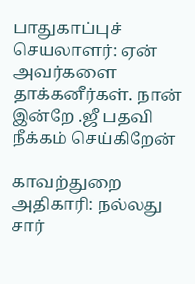பாதுகாப்புச் செயலாளர்: ஏன் அவர்களை தாக்கனீர்கள். நான் இன்றே .ஜீ பதவி நீக்கம் செய்கிறேன்

காவற்துறை அதிகாரி: நல்லது சார்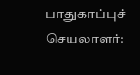பாதுகாப்புச் செயலாளர்: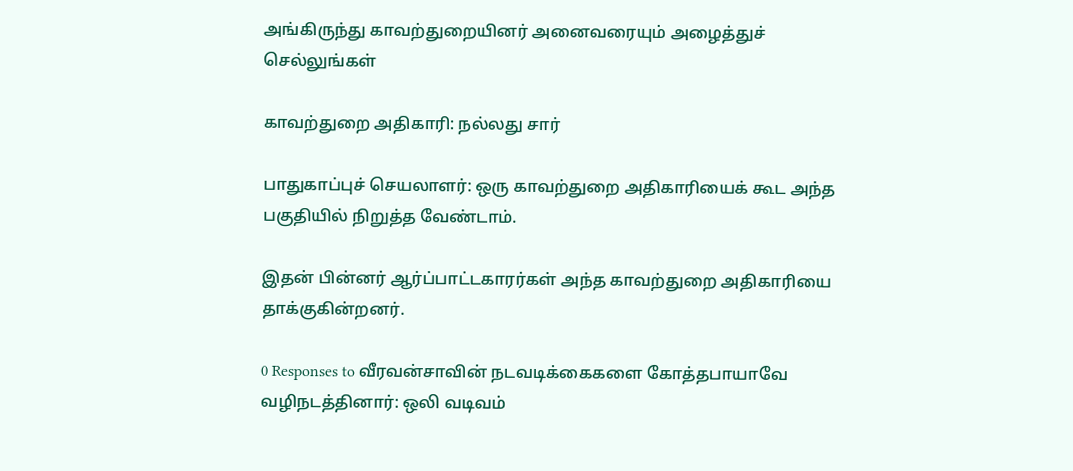அங்கிருந்து காவற்துறையினர் அனைவரையும் அழைத்துச் செல்லுங்கள்

காவற்துறை அதிகாரி: நல்லது சார்

பாதுகாப்புச் செயலாளர்: ஒரு காவற்துறை அதிகாரியைக் கூட அந்த பகுதியில் நிறுத்த வேண்டாம்.

இதன் பின்னர் ஆர்ப்பாட்டகாரர்கள் அந்த காவற்துறை அதிகாரியை தாக்குகின்றனர்.

0 Responses to வீரவன்சாவின் நடவடிக்கைகளை கோத்தபாயாவே வழிநடத்தினார்: ஒலி வடிவம்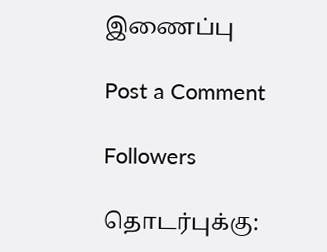இணைப்பு

Post a Comment

Followers

தொடர்புக்கு: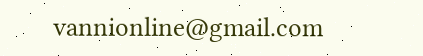vannionline@gmail.com